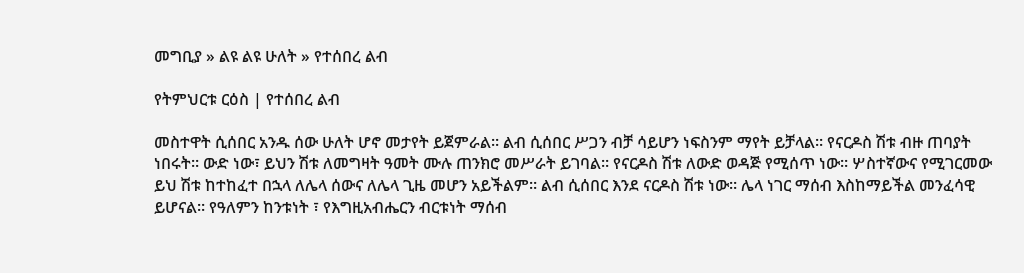መግቢያ » ልዩ ልዩ ሁለት » የተሰበረ ልብ

የትምህርቱ ርዕስ | የተሰበረ ልብ

መስተዋት ሲሰበር አንዱ ሰው ሁለት ሆኖ መታየት ይጀምራል። ልብ ሲሰበር ሥጋን ብቻ ሳይሆን ነፍስንም ማየት ይቻላል። የናርዶስ ሽቱ ብዙ ጠባያት ነበሩት። ውድ ነው፣ ይህን ሽቱ ለመግዛት ዓመት ሙሉ ጠንክሮ መሥራት ይገባል። የናርዶስ ሽቱ ለውድ ወዳጅ የሚሰጥ ነው። ሦስተኛውና የሚገርመው ይህ ሽቱ ከተከፈተ በኋላ ለሌላ ሰውና ለሌላ ጊዜ መሆን አይችልም። ልብ ሲሰበር እንደ ናርዶስ ሽቱ ነው። ሌላ ነገር ማሰብ እስከማይችል መንፈሳዊ ይሆናል። የዓለምን ከንቱነት ፣ የእግዚአብሔርን ብርቱነት ማሰብ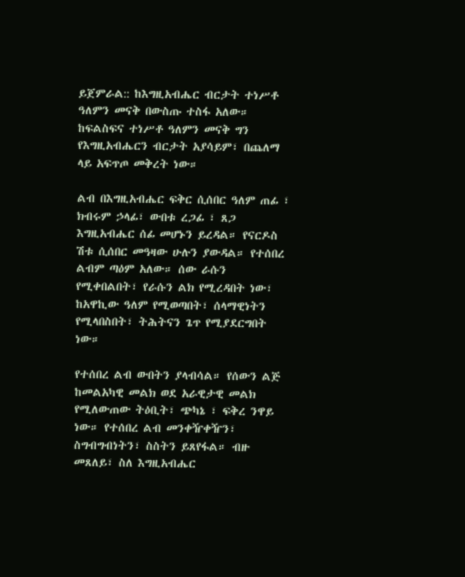ይጀምራል:: ከእግዚአብሔር ብርታት ተነሥቶ ዓለምን መናቅ በውስጡ ተስፋ አለው። ከፍልስፍና ተነሥቶ ዓለምን መናቅ ግን የእግዚአብሔርን ብርታት አያሳይም፣ በጨለማ ላይ አፍጥጦ መቅረት ነው።

ልብ በእግዚአብሔር ፍቅር ሲሰበር ዓለም ጠፊ ፣ ክብሩም ኃላፊ፣ ውበቱ ረጋፊ ፣ ጸጋ እግዚአብሔር ሰፊ መሆኑን ይረዳል። የናርዶስ ሽቱ ሲሰበር መዓዛው ሁሉን ያውዳል። የተሰበረ ልብም ጣዕም አለው። ሰው ራሱን የሚቀበልበት፣ የራሱን ልክ የሚረዳበት ነው፣ ከአዋኪው ዓለም የሚወጣበት፣ ሰላማዊነትን የሚላበስበት፣ ትሕትናን ጌጥ የሚያደርግበት ነው።

የተሰበረ ልብ ውበትን ያላብሳል። የሰውን ልጅ ከመልአካዊ መልክ ወደ አራዊታዊ መልክ የሚለውጠው ትዕቢት፣ ጭካኔ ፣ ፍቅረ ንዋይ ነው። የተሰበረ ልብ መንቀዥቀዥን፣ ስግብግብነትን፣ ስስትን ይጸየፋል። ብዙ  መጸለይ፣ ስለ እግዚአብሔር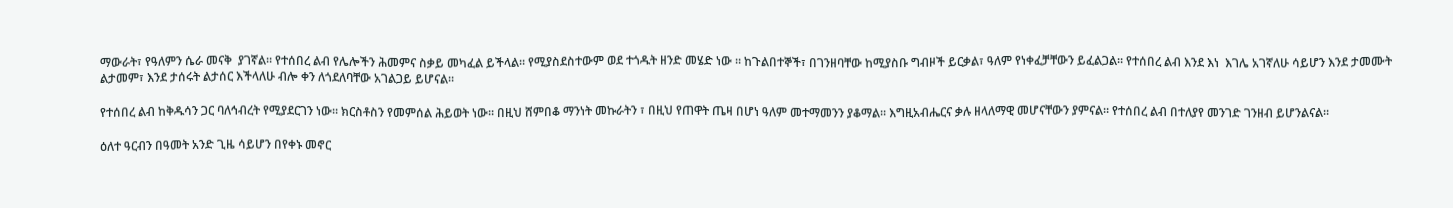ማውራት፣ የዓለምን ሴራ መናቅ  ያገኛል። የተሰበረ ልብ የሌሎችን ሕመምና ስቃይ መካፈል ይችላል። የሚያስደስተውም ወደ ተጎዱት ዘንድ መሄድ ነው ። ከጉልበተኞች፣ በገንዘባቸው ከሚያስቡ ግብዞች ይርቃል፣ ዓለም የነቀፈቻቸውን ይፈልጋል። የተሰበረ ልብ እንደ እነ  እገሌ አገኛለሁ ሳይሆን እንደ ታመሙት ልታመም፣ እንደ ታሰሩት ልታሰር እችላለሁ ብሎ ቀን ለጎደለባቸው አገልጋይ ይሆናል።

የተሰበረ ልብ ከቅዱሳን ጋር ባለኅብረት የሚያደርገን ነው። ክርስቶስን የመምሰል ሕይወት ነው። በዚህ ሸምበቆ ማንነት መኩራትን ፣ በዚህ የጠዋት ጤዛ በሆነ ዓለም መተማመንን ያቆማል። እግዚአብሔርና ቃሉ ዘላለማዊ መሆናቸውን ያምናል። የተሰበረ ልብ በተለያየ መንገድ ገንዘብ ይሆንልናል።

ዕለተ ዓርብን በዓመት አንድ ጊዜ ሳይሆን በየቀኑ መኖር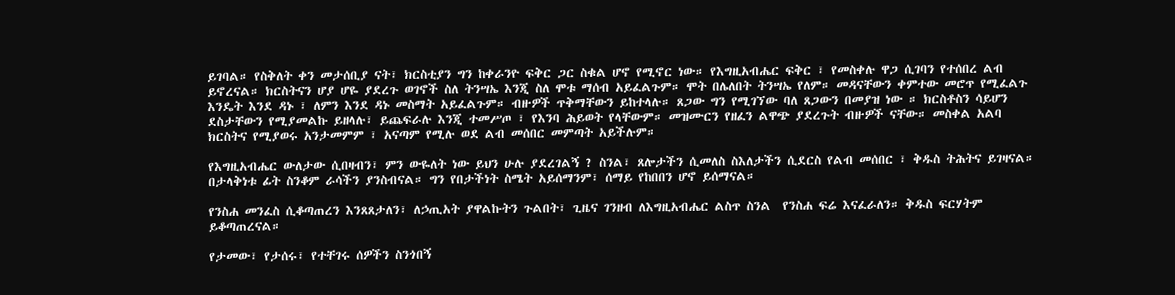ይገባል። የስቅለት ቀን መታሰቢያ ናት፣ ክርስቲያን ግን ከቀራንዮ ፍቅር ጋር ስቁል ሆኖ የሚኖር ነው። የእግዚአብሔር ፍቅር ፣ የመስቀሉ ዋጋ ሲገባን የተሰበረ ልብ ይኖረናል። ክርስትናን ሆያ ሆዬ ያደረጉ ወገኖች ስለ ትንሣኤ እንጂ ስለ ሞቱ ማሰብ አይፈልጉም። ሞት በሌለበት ትንሣኤ የለም። መዳናቸውን ቀምተው መሮጥ የሚፈልጉ እንዴት እንደ ዳኑ ፣ ለምን እንደ ዳኑ መስማት አይፈልጉም። ብዙዎች ጥቅማቸውን ይከተላሉ። ጸጋው ግን የሚገኘው ባለ ጸጋውን በመያዝ ነው ። ክርስቶስን ሳይሆን ደስታቸውን የሚያመልኩ ይዘላሉ፣ ይጨፍራሉ እንጂ ተመሥጦ ፣ የእንባ ሕይወት የላቸውም። መዝሙርን የዘፈን ልዋጭ ያደረጉት ብዙዎች ናቸው። መስቀል አልባ ክርስትና የሚያወሩ አንታመምም ፣ አናጣም የሚሉ ወደ ልብ መሰበር መምጣት አይችሉም።

የእግዚአብሔር ውለታው ሲበዛብን፣ ምን ውዬለት ነው ይህን ሁሉ ያደረገልኝ ? ስንል፣ ጸሎታችን ሲመለስ ስእለታችን ሲደርስ የልብ መሰበር ፣ ቅዱስ ትሕትና ይገዛናል። በታላቅነቱ ፊት ስንቆም ራሳችን ያንስብናል። ግን የበታችነት ስሜት አይሰማንም፣ ሰማይ የከበበን ሆኖ ይሰማናል።

የንስሐ መንፈስ ሲቆጣጠረን እንጸጸታለን፣ ለኃጢአት ያዋልኩትን ጉልበት፣ ጊዜና ገንዘብ ለእግዚአብሔር ልስጥ ስንል  የንስሐ ፍሬ እናፈራለን። ቅዱስ ፍርሃትም ይቆጣጠረናል።

የታመው፣ የታሰሩ፣ የተቸገሩ ሰዎችን ስንጎበኝ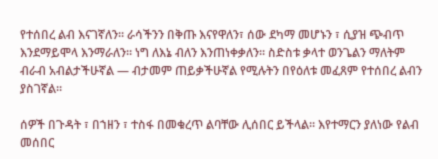የተሰበረ ልብ እናገኛለን። ራሳችንን በቅጡ እናየዋለን፣ ሰው ደካማ መሆኑን ፣ ሲያዝ ጭብጥ እንደማይሞላ እንማራለን። ነግ ለእኔ ብለን እንጠነቀቃለን። ስድስቱ ቃላተ ወንጌልን ማለትም ብራብ አብልታችሁኛል — ብታመም ጠይቃችሁኛል የሚሉትን በየዕለቱ መፈጸም የተሰበረ ልብን ያስገኛል።

ሰዎች በጉዳት ፣ በኀዘን ፣ ተስፋ በመቁረጥ ልባቸው ሊሰበር ይችላል። እየተማርን ያለነው የልብ መሰበር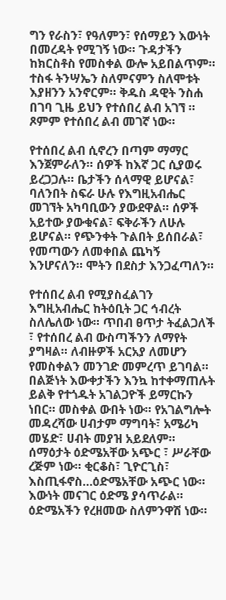ግን የራስን፣ የዓለምን፣ የሰማይን እውነት በመረዳት የሚገኝ ነው። ጉዳታችን ከክርስቶስ የመስቀል ውሎ አይበልጥም። ተስፋ ትንሣኤን ስለምናምን ስለሞቱት እያዘንን አንኖርም። ቅዱስ ዳዊት ንስሐ በገባ ጊዜ ይህን የተሰበረ ልብ አገኘ ። ጾምም የተሰበረ ልብ መገኛ ነው።

የተሰበረ ልብ ሲኖረን በጣም ማማር እንጀምራለን። ሰዎች ከእኛ ጋር ሲያወሩ ይረጋጋሉ። ቤታችን ሰላማዊ ይሆናል፣ ባለንበት ስፍራ ሁሉ የእግዚአብሔር መገኘት አካባቢውን ያውደዋል። ሰዎች አይተው ያውቁናል፣ ፍቅራችን ለሁሉ ይሆናል። የጭንቀት ጉልበት ይሰበራል፣ የመጣውን ለመቀበል ጨካኝ እንሆናለን። ሞትን በደስታ እንጋፈጣለን።

የተሰበረ ልብ የሚያስፈልገን እግዚአብሔር ከትዕቢት ጋር ኅብረት ስለሌለው ነው። ጥበብ ፀጥታ ትፈልጋለች ፣ የተሰበረ ልብ ውስጣችንን ለማየት ያግዛል። ለብዙዎች አርአያ ለመሆን የመስቀልን መንገድ መምረጥ ይገባል። በልጅነት እውቀታችን እንኳ ከተቀማጠሉት ይልቅ የተጎዱት አገልጋዮች ይማርኩን ነበር። መስቀል ውበት ነው። የአገልግሎት መዳረሻው ሀብታም ማግባት፣ አሜሪካ መሄድ፣ ሀብት መያዝ አይደለም። ሰማዕታት ዕድሜአቸው አጭር ፣ ሥራቸው ረጅም ነው። ቂርቆስ፣ ጊዮርጊስ፣ እስጢፋኖስ…ዕድሜአቸው አጭር ነው። እውነት መናገር ዕድሜ ያሳጥራል። ዕድሜአችን የረዘመው ስለምንዋሽ ነው።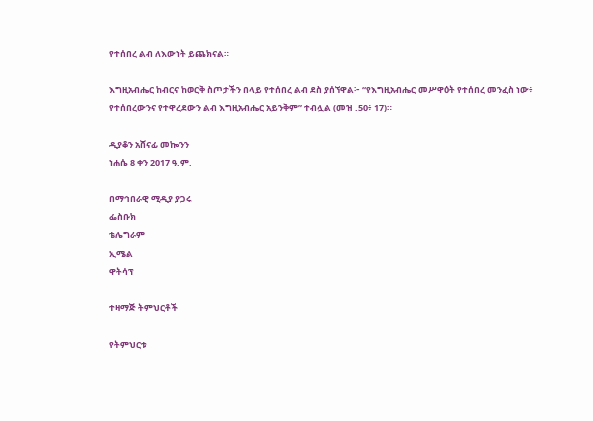የተሰበረ ልብ ለእውነት ይጨክናል።

እግዚአብሔር ከብርና ከወርቅ ስጦታችን በላይ የተሰበረ ልብ ደስ ያሰኘዋል፦ “የእግዚአብሔር መሥዋዕት የተሰበረ መንፈስ ነው፥ የተሰበረውንና የተዋረደውን ልብ እግዚአብሔር አይንቅም” ተብሏል (መዝ .50፥ 17)።

ዲያቆን አሸናፊ መኰንን
ነሐሴ 8 ቀን 2017 ዓ.ም.

በማኅበራዊ ሚዲያ ያጋሩ
ፌስቡክ
ቴሌግራም
ኢሜል
ዋትሳፕ

ተዛማጅ ትምህርቶች

የትምህርቱ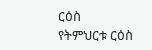ርዕስ
የትምህርቱ ርዕስ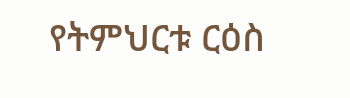የትምህርቱ ርዕስ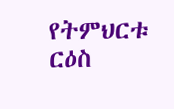የትምህርቱ ርዕስ